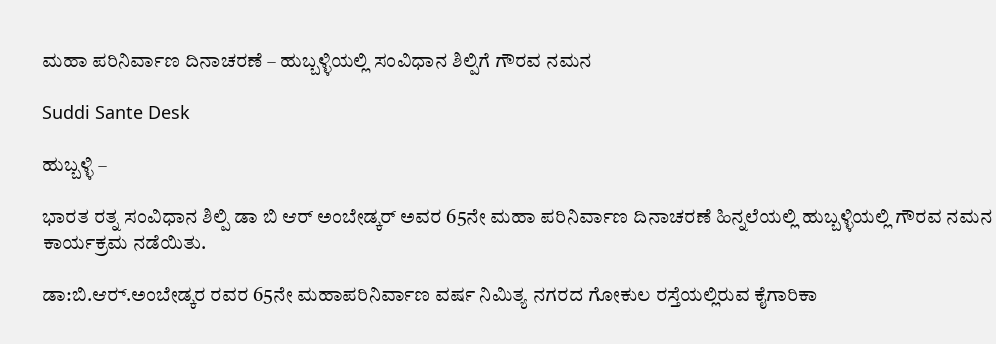ಮಹಾ ಪರಿನಿರ್ವಾಣ ದಿನಾಚರಣೆ – ಹುಬ್ಬಳ್ಳಿಯಲ್ಲಿ ಸಂವಿಧಾನ ಶಿಲ್ಪಿಗೆ ಗೌರವ ನಮನ

Suddi Sante Desk

ಹುಬ್ಬಳ್ಳಿ –

ಭಾರತ ರತ್ನ ಸಂವಿಧಾನ ಶಿಲ್ಪಿ ಡಾ ಬಿ ಆರ್ ಅಂಬೇಡ್ಕರ್ ಅವರ 65ನೇ ಮಹಾ ಪರಿನಿರ್ವಾಣ ದಿನಾಚರಣೆ ಹಿನ್ನಲೆಯಲ್ಲಿ ಹುಬ್ಬಳ್ಳಿಯಲ್ಲಿ ಗೌರವ ನಮನ ಕಾರ್ಯಕ್ರಮ ನಡೆಯಿತು.

ಡಾ:ಬಿ.ಆರ್‍.ಅಂಬೇಡ್ಕರ ರವರ 65ನೇ ಮಹಾಪರಿನಿರ್ವಾಣ ವರ್ಷ ನಿಮಿತ್ಯ ನಗರದ ಗೋಕುಲ ರಸ್ತೆಯಲ್ಲಿರುವ ಕೈಗಾರಿಕಾ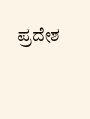ಪ್ರದೇಶ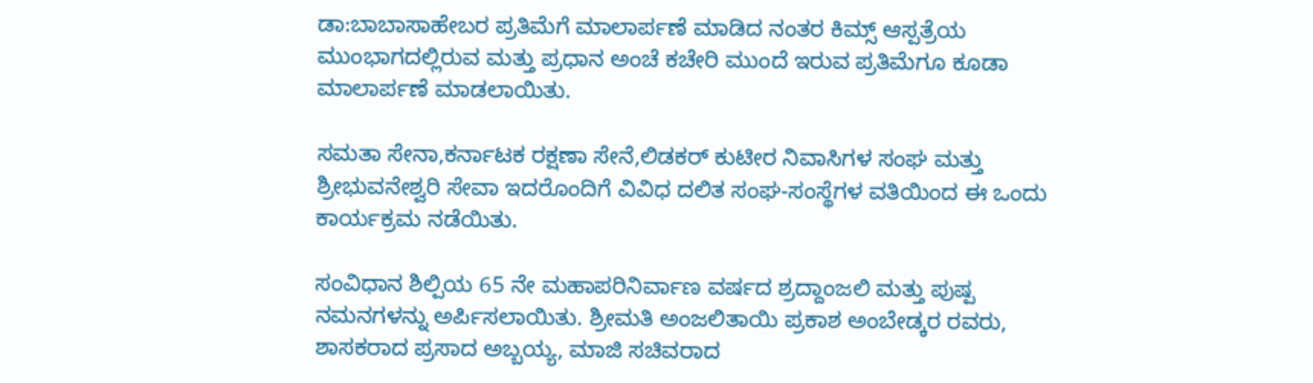ಡಾ:ಬಾಬಾಸಾಹೇಬರ ಪ್ರತಿಮೆಗೆ ಮಾಲಾರ್ಪಣೆ ಮಾಡಿದ ನಂತರ ಕಿಮ್ಸ್ ಆಸ್ಪತ್ರೆಯ ಮುಂಭಾಗದಲ್ಲಿರುವ ಮತ್ತು ಪ್ರಧಾನ ಅಂಚೆ ಕಚೇರಿ ಮುಂದೆ ಇರುವ ಪ್ರತಿಮೆಗೂ ಕೂಡಾ ಮಾಲಾರ್ಪಣೆ ಮಾಡಲಾಯಿತು.

ಸಮತಾ ಸೇನಾ,ಕರ್ನಾಟಕ ರಕ್ಷಣಾ ಸೇನೆ,ಲಿಡಕರ್‍ ಕುಟೀರ ನಿವಾಸಿಗಳ ಸಂಘ ಮತ್ತು ಶ್ರೀಭುವನೇಶ್ವರಿ ಸೇವಾ ಇದರೊಂದಿಗೆ ವಿವಿಧ ದಲಿತ ಸಂಘ-ಸಂಸ್ಥೆಗಳ ವತಿಯಿಂದ ಈ ಒಂದು ಕಾರ್ಯಕ್ರಮ ನಡೆಯಿತು.

ಸಂವಿಧಾನ ಶಿಲ್ಪಿಯ 65 ನೇ ಮಹಾಪರಿನಿರ್ವಾಣ ವರ್ಷದ ಶ್ರದ್ದಾಂಜಲಿ ಮತ್ತು ಪುಷ್ಪ ನಮನಗಳನ್ನು ಅರ್ಪಿಸಲಾಯಿತು. ಶ್ರೀಮತಿ ಅಂಜಲಿತಾಯಿ ಪ್ರಕಾಶ ಅಂಬೇಡ್ಕರ ರವರು, ಶಾಸಕರಾದ ಪ್ರಸಾದ ಅಬ್ಬಯ್ಯ, ಮಾಜಿ ಸಚಿವರಾದ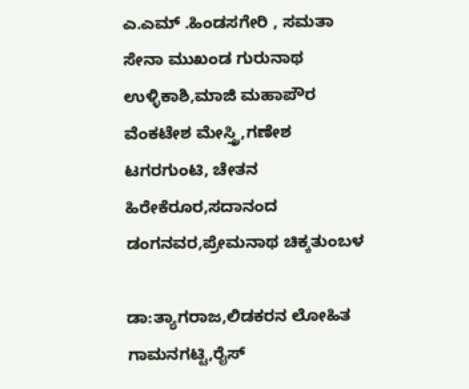ಎ.ಎಮ್ .ಹಿಂಡಸಗೇರಿ , ಸಮತಾ ಸೇನಾ ಮುಖಂಡ ಗುರುನಾಥ ಉಳ್ಳಿಕಾಶಿ,ಮಾಜಿ ಮಹಾಪೌರ ವೆಂಕಟೇಶ ಮೇಸ್ತ್ರಿ,ಗಣೇಶ ಟಗರಗುಂಟಿ, ಚೇತನ ಹಿರೇಕೆರೂರ,ಸದಾನಂದ ಡಂಗನವರ,ಪ್ರೇಮನಾಥ ಚಿಕ್ಕತುಂಬಳ

ಡಾ:ತ್ಯಾಗರಾಜ,ಲಿಡಕರನ ಲೋಹಿತ ಗಾಮನಗಟ್ಟಿ,ರೈಸ್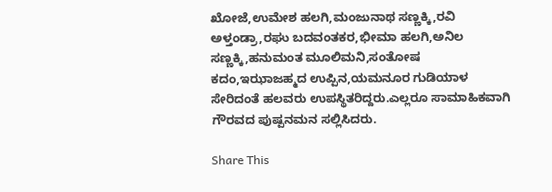ಖೋಜೆ,ಉಮೇಶ ಹಲಗಿ,ಮಂಜುನಾಥ ಸಣ್ಣಕ್ಕಿ,ರವಿ ಅಳ್ತಂಡ್ರಾ,ರಘು ಬದವಂತಕರ,ಭೀಮಾ ಹಲಗಿ,ಅನಿಲ ಸಣ್ಣಕ್ಕಿ,ಹನುಮಂತ ಮೂಲಿಮನಿ,ಸಂತೋಷ ಕದಂ,ಇಝಾಜಹ್ಮದ ಉಪ್ಪಿನ,ಯಮನೂರ ಗುಡಿಯಾಳ ಸೇರಿದಂತೆ ಹಲವರು ಉಪಸ್ಥಿತರಿದ್ದರು.ಎಲ್ಲರೂ ಸಾಮಾಹಿಕವಾಗಿ ಗೌರವದ ಪುಷ್ಪನಮನ ಸಲ್ಲಿಸಿದರು.

Share This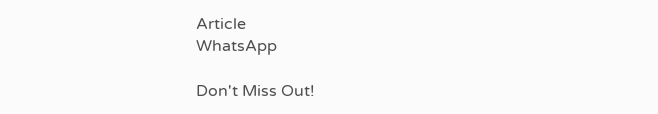Article
WhatsApp

Don't Miss Out!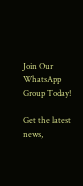Join Our WhatsApp Group Today!

Get the latest news,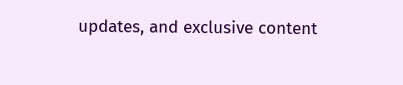updates, and exclusive content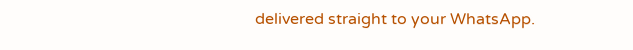delivered straight to your WhatsApp.